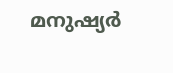മനുഷ്യർ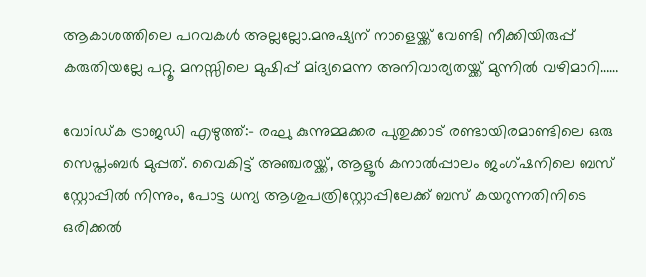ആകാശത്തിലെ പറവകൾ അല്ലല്ലോ.മനുഷ്യന് നാളെയ്ക്ക് വേണ്ടി നീക്കിയിരുപ്പ് കരുതിയല്ലേ പറ്റൂ. മനസ്സിലെ മുഷിപ്പ് മiദ്യമെന്ന അനിവാര്യതയ്ക്ക് മുന്നിൽ വഴിമാറി……

വോiഡ്ക ട്രാജഡി എഴുത്ത്:- രഘു കുന്നുമ്മക്കര പുതുക്കാട് രണ്ടായിരമാണ്ടിലെ ഒരു സെപ്തംബർ മുപ്പത്. വൈകിട്ട് അഞ്ചരയ്ക്ക്, ആളൂർ കനാൽപ്പാലം ജംഗ്ഷനിലെ ബസ് സ്റ്റോപ്പിൽ നിന്നും, പോട്ട ധന്യ ആശുപത്രിസ്റ്റോപ്പിലേക്ക് ബസ് കയറുന്നതിനിടെ ഒരിക്കൽ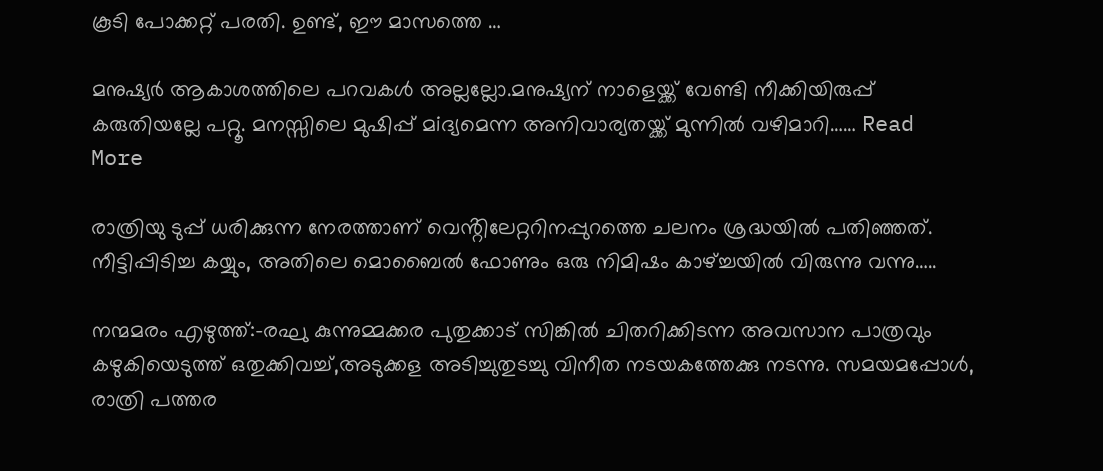കൂടി പോക്കറ്റ് പരതി. ഉണ്ട്, ഈ മാസത്തെ …

മനുഷ്യർ ആകാശത്തിലെ പറവകൾ അല്ലല്ലോ.മനുഷ്യന് നാളെയ്ക്ക് വേണ്ടി നീക്കിയിരുപ്പ് കരുതിയല്ലേ പറ്റൂ. മനസ്സിലെ മുഷിപ്പ് മiദ്യമെന്ന അനിവാര്യതയ്ക്ക് മുന്നിൽ വഴിമാറി…… Read More

രാത്രിയു ടുപ്പ് ധരിക്കുന്ന നേരത്താണ് വെൻ്റിലേറ്ററിനപ്പുറത്തെ ചലനം ശ്രദ്ധയിൽ പതിഞ്ഞത്. നീട്ടിപ്പിടിച്ച കയ്യും, അതിലെ മൊബൈൽ ഫോണും ഒരു നിമിഷം കാഴ്ച്ചയിൽ വിരുന്നു വന്നു…..

നന്മമരം എഴുത്ത്:-രഘു കുന്നുമ്മക്കര പുതുക്കാട് സിങ്കിൽ ചിതറിക്കിടന്ന അവസാന പാത്രവും കഴുകിയെടുത്ത് ഒതുക്കിവച്ച്,അടുക്കള അടിച്ചുതുടച്ചു വിനീത നടയകത്തേക്കു നടന്നു. സമയമപ്പോൾ, രാത്രി പത്തര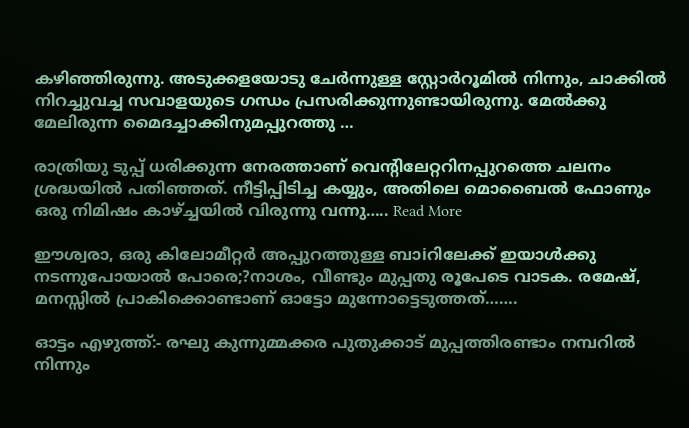കഴിഞ്ഞിരുന്നു. അടുക്കളയോടു ചേർന്നുള്ള സ്റ്റോർറൂമിൽ നിന്നും, ചാക്കിൽ നിറച്ചുവച്ച സവാളയുടെ ഗന്ധം പ്രസരിക്കുന്നുണ്ടായിരുന്നു. മേൽക്കു മേലിരുന്ന മൈദച്ചാക്കിനുമപ്പുറത്തു …

രാത്രിയു ടുപ്പ് ധരിക്കുന്ന നേരത്താണ് വെൻ്റിലേറ്ററിനപ്പുറത്തെ ചലനം ശ്രദ്ധയിൽ പതിഞ്ഞത്. നീട്ടിപ്പിടിച്ച കയ്യും, അതിലെ മൊബൈൽ ഫോണും ഒരു നിമിഷം കാഴ്ച്ചയിൽ വിരുന്നു വന്നു….. Read More

ഈശ്വരാ, ഒരു കിലോമീറ്റർ അപ്പുറത്തുള്ള ബാiറിലേക്ക് ഇയാൾക്കു നടന്നുപോയാൽ പോരെ;?നാശം, വീണ്ടും മുപ്പതു രൂപേടെ വാടക. രമേഷ്, മനസ്സിൽ പ്രാകിക്കൊണ്ടാണ് ഓട്ടോ മുന്നോട്ടെടുത്തത്…….

ഓട്ടം എഴുത്ത്:- രഘു കുന്നുമ്മക്കര പുതുക്കാട് മുപ്പത്തിരണ്ടാം നമ്പറിൽ നിന്നും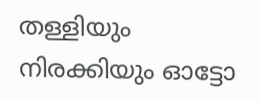തള്ളിയും നിരക്കിയും ഓട്ടോ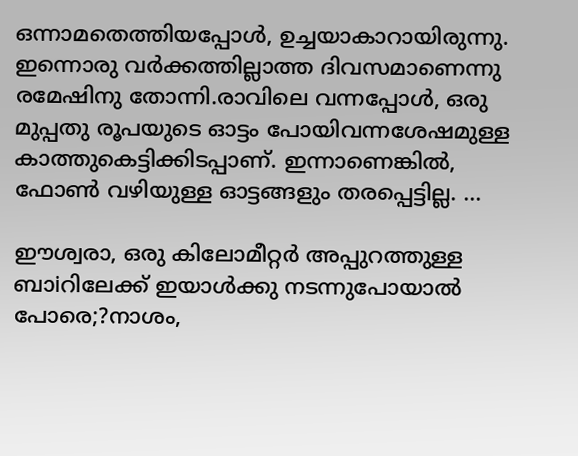ഒന്നാമതെത്തിയപ്പോൾ, ഉച്ചയാകാറായിരുന്നു. ഇന്നൊരു വർക്കത്തില്ലാത്ത ദിവസമാണെന്നു രമേഷിനു തോന്നി.രാവിലെ വന്നപ്പോൾ, ഒരു മുപ്പതു രൂപയുടെ ഓട്ടം പോയിവന്നശേഷമുള്ള കാത്തുകെട്ടിക്കിടപ്പാണ്. ഇന്നാണെങ്കിൽ, ഫോൺ വഴിയുള്ള ഓട്ടങ്ങളും തരപ്പെട്ടില്ല. …

ഈശ്വരാ, ഒരു കിലോമീറ്റർ അപ്പുറത്തുള്ള ബാiറിലേക്ക് ഇയാൾക്കു നടന്നുപോയാൽ പോരെ;?നാശം,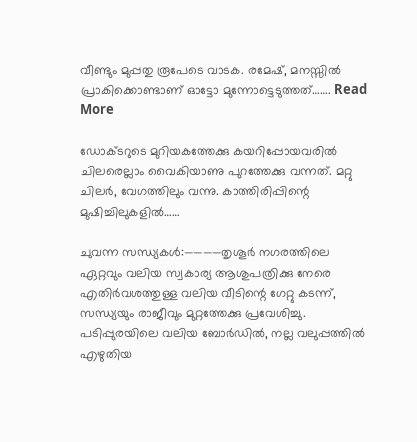വീണ്ടും മുപ്പതു രൂപേടെ വാടക. രമേഷ്, മനസ്സിൽ പ്രാകിക്കൊണ്ടാണ് ഓട്ടോ മുന്നോട്ടെടുത്തത്……. Read More

ഡോക്ടറുടെ മുറിയകത്തേക്കു കയറിപ്പോയവരിൽ ചിലരെല്ലാം വൈകിയാണു പുറത്തേക്കു വന്നത്. മറ്റു ചിലർ, വേഗത്തിലും വന്നു. കാത്തിരിപ്പിന്റെ മുഷിച്ചിലുകളിൽ……

ചുവന്ന സന്ധ്യകൾ:————തൃശൂർ നഗരത്തിലെ ഏറ്റവും വലിയ സ്വകാര്യ ആശുപത്രിക്കു നേരെ എതിർവശത്തുള്ള വലിയ വീടിന്റെ ഗേറ്റു കടന്ന്, സന്ധ്യയും രാജീവും മുറ്റത്തേക്കു പ്രവേശിച്ചു. പടിപ്പുരയിലെ വലിയ ബോർഡിൽ, നല്ല വലുപ്പത്തിൽ എഴുതിയ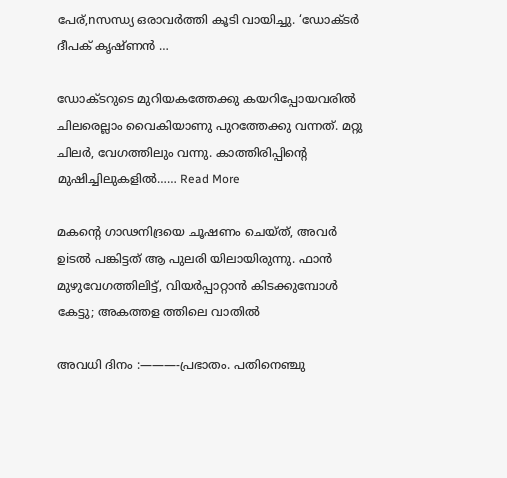പേര്,nസന്ധ്യ ഒരാവർത്തി കൂടി വായിച്ചു. ‘ഡോക്ടർ ദീപക് കൃഷ്ണൻ …

ഡോക്ടറുടെ മുറിയകത്തേക്കു കയറിപ്പോയവരിൽ ചിലരെല്ലാം വൈകിയാണു പുറത്തേക്കു വന്നത്. മറ്റു ചിലർ, വേഗത്തിലും വന്നു. കാത്തിരിപ്പിന്റെ മുഷിച്ചിലുകളിൽ…… Read More

മകൻ്റെ ഗാഢനിദ്രയെ ചൂഷണം ചെയ്ത്, അവർ ഉiടൽ പങ്കിട്ടത് ആ പുലരി യിലായിരുന്നു. ഫാൻ മുഴുവേഗത്തിലിട്ട്, വിയർപ്പാറ്റാൻ കിടക്കുമ്പോൾ കേട്ടു; അകത്തള ത്തിലെ വാതിൽ

അവധി ദിനം :———-പ്രഭാതം. പതിനെഞ്ചു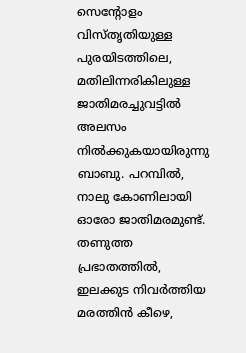സെൻ്റോളം വിസ്തൃതിയുള്ള പുരയിടത്തിലെ, മതിലിന്നരികിലുള്ള ജാതിമരച്ചുവട്ടിൽ അലസം നിൽക്കുകയായിരുന്നു ബാബു. പറമ്പിൽ, നാലു കോണിലായി ഓരോ ജാതിമരമുണ്ട്. തണുത്ത പ്രഭാതത്തിൽ, ഇലക്കുട നിവർത്തിയ മരത്തിൻ കീഴെ,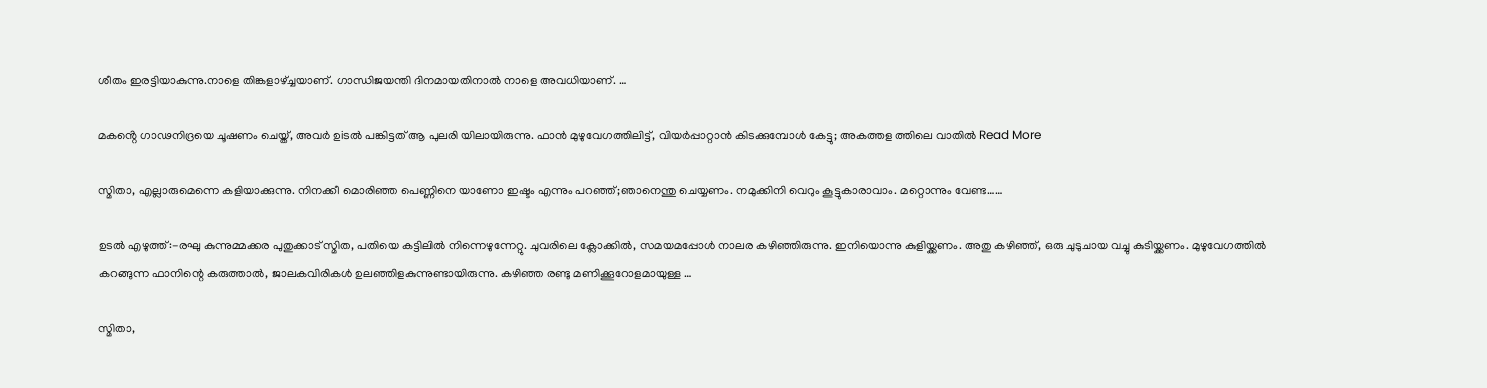ശീതം ഇരട്ടിയാകുന്നു.നാളെ തിങ്കളാഴ്ച്ചയാണ്. ഗാന്ധിജയന്തി ദിനമായതിനാൽ നാളെ അവധിയാണ്. …

മകൻ്റെ ഗാഢനിദ്രയെ ചൂഷണം ചെയ്ത്, അവർ ഉiടൽ പങ്കിട്ടത് ആ പുലരി യിലായിരുന്നു. ഫാൻ മുഴുവേഗത്തിലിട്ട്, വിയർപ്പാറ്റാൻ കിടക്കുമ്പോൾ കേട്ടു; അകത്തള ത്തിലെ വാതിൽ Read More

സ്മിതാ, എല്ലാരുമെന്നെ കളിയാക്കുന്നു. നിനക്കീ മൊരിഞ്ഞ പെണ്ണിനെ യാണോ ഇഷ്ടം എന്നും പറഞ്ഞ്;ഞാനെന്തു ചെയ്യണം. നമുക്കിനി വെറും കൂട്ടുകാരാവാം. മറ്റൊന്നും വേണ്ട……

ഉടൽ എഴുത്ത്:-രഘു കുന്നുമ്മക്കര പുതുക്കാട് സ്മിത, പതിയെ കട്ടിലിൽ നിന്നെഴുന്നേറ്റു. ചുവരിലെ ക്ലോക്കിൽ, സമയമപ്പോൾ നാലര കഴിഞ്ഞിരുന്നു. ഇനിയൊന്നു കുളിയ്ക്കണം. അതു കഴിഞ്ഞ്, ഒരു ചുടുചായ വച്ചു കുടിയ്ക്കണം. മുഴുവേഗത്തിൽ കറങ്ങുന്ന ഫാനിന്റെ കരുത്താൽ, ജാലകവിരികൾ ഉലഞ്ഞിളകുന്നുണ്ടായിരുന്നു. കഴിഞ്ഞ രണ്ടു മണിക്കൂറോളമായുള്ള …

സ്മിതാ,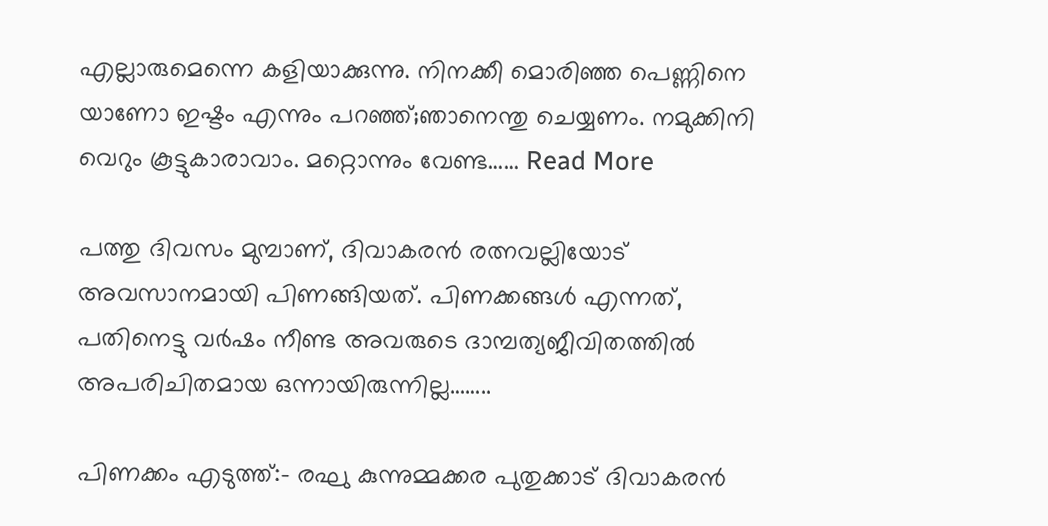എല്ലാരുമെന്നെ കളിയാക്കുന്നു. നിനക്കീ മൊരിഞ്ഞ പെണ്ണിനെ യാണോ ഇഷ്ടം എന്നും പറഞ്ഞ്;ഞാനെന്തു ചെയ്യണം. നമുക്കിനി വെറും കൂട്ടുകാരാവാം. മറ്റൊന്നും വേണ്ട…… Read More

പത്തു ദിവസം മുമ്പാണ്, ദിവാകരൻ രത്നവല്ലിയോട് അവസാനമായി പിണങ്ങിയത്. പിണക്കങ്ങൾ എന്നത്, പതിനെട്ടു വർഷം നീണ്ട അവരുടെ ദാമ്പത്യജീവിതത്തിൽ അപരിചിതമായ ഒന്നായിരുന്നില്ല……..

പിണക്കം എടുത്ത്:- രഘു കുന്നുമ്മക്കര പുതുക്കാട് ദിവാകരൻ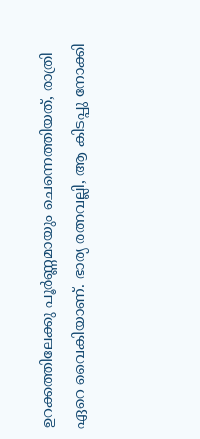ഉറക്കത്തിലേക്കു പൂർണ്ണമായും ചെന്നെത്തിയത്, രാത്രി ഏറെ വൈകിയാണ്. ഭാര്യ രത്നവല്ലി, ആ കിടപ്പു നോക്കി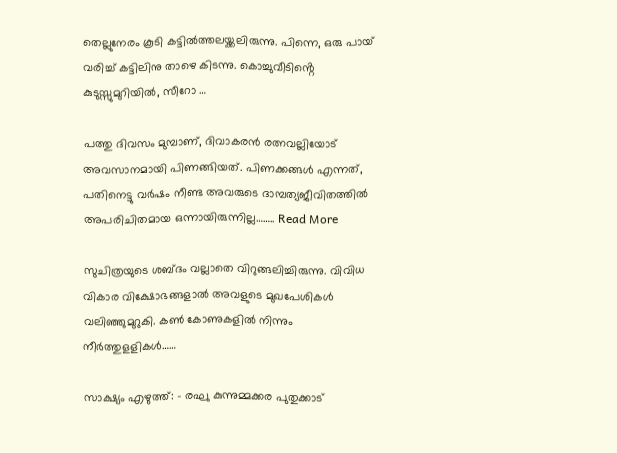തെല്ലുനേരം കൂടി കട്ടിൽത്തലയ്ക്കലിരുന്നു. പിന്നെ, ഒരു പായ് വരിച്ച് കട്ടിലിനു താഴെ കിടന്നു. കൊച്ചുവീടിൻ്റെ കുടുസ്സുമുറിയിൽ, സീറോ …

പത്തു ദിവസം മുമ്പാണ്, ദിവാകരൻ രത്നവല്ലിയോട് അവസാനമായി പിണങ്ങിയത്. പിണക്കങ്ങൾ എന്നത്, പതിനെട്ടു വർഷം നീണ്ട അവരുടെ ദാമ്പത്യജീവിതത്തിൽ അപരിചിതമായ ഒന്നായിരുന്നില്ല…….. Read More

സുചിത്രയുടെ ശബ്ദം വല്ലാതെ വിറുങ്ങലിച്ചിരുന്നു. വിവിധ വികാര വിക്ഷോഭങ്ങളാൽ അവളുടെ മുഖപേശികൾ വലിഞ്ഞുമുറുകി. കൺ കോണുകളിൽ നിന്നും നീർത്തുളളികൾ……

സാക്ഷ്യം എഴുത്ത്: – രഘു കുന്നുമ്മക്കര പുതുക്കാട്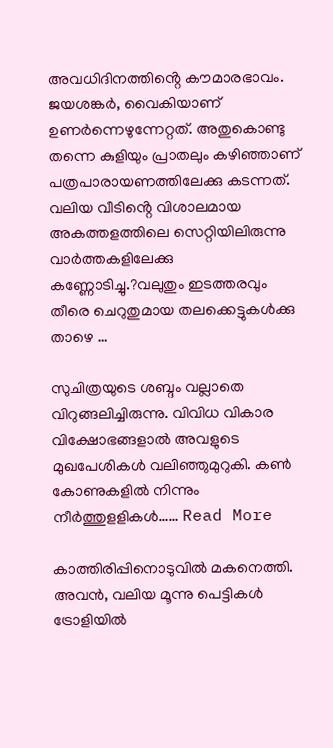അവധിദിനത്തിൻ്റെ കൗമാരഭാവം. ജയശങ്കർ, വൈകിയാണ് ഉണർന്നെഴുന്നേറ്റത്. അതുകൊണ്ടു തന്നെ കുളിയും പ്രാതലും കഴിഞ്ഞാണ് പത്രപാരായണത്തിലേക്കു കടന്നത്. വലിയ വീടിൻ്റെ വിശാലമായ അകത്തളത്തിലെ സെറ്റിയിലിരുന്നു വാർത്തകളിലേക്കു കണ്ണോടിച്ചു.?വലുതും ഇടത്തരവും തീരെ ചെറുതുമായ തലക്കെട്ടുകൾക്കു താഴെ …

സുചിത്രയുടെ ശബ്ദം വല്ലാതെ വിറുങ്ങലിച്ചിരുന്നു. വിവിധ വികാര വിക്ഷോഭങ്ങളാൽ അവളുടെ മുഖപേശികൾ വലിഞ്ഞുമുറുകി. കൺ കോണുകളിൽ നിന്നും നീർത്തുളളികൾ…… Read More

കാത്തിരിപ്പിനൊടുവിൽ മകനെത്തി. അവൻ, വലിയ മൂന്നു പെട്ടികൾ ട്രോളിയിൽ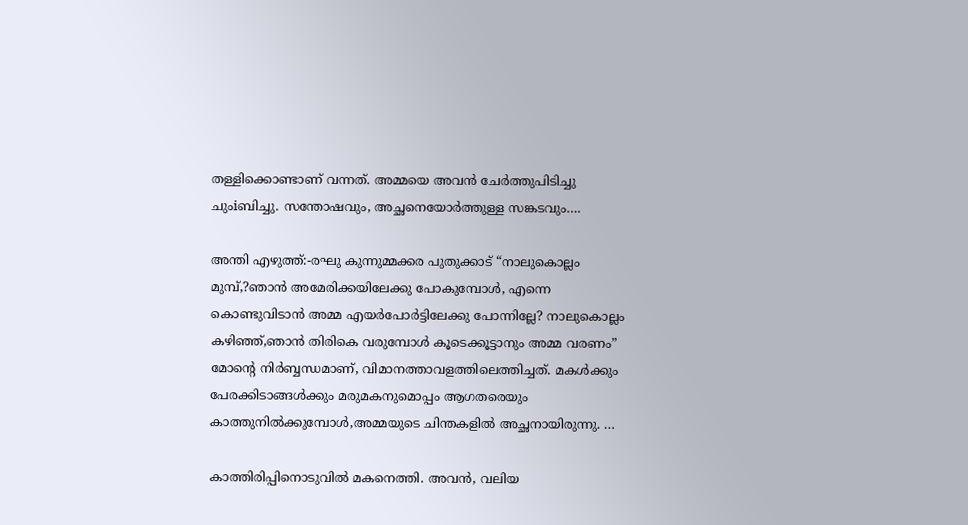തള്ളിക്കൊണ്ടാണ് വന്നത്. അമ്മയെ അവൻ ചേർത്തുപിടിച്ചു ചുംiബിച്ചു. സന്തോഷവും, അച്ഛനെയോർത്തുള്ള സങ്കടവും….

അന്തി എഴുത്ത്:-രഘു കുന്നുമ്മക്കര പുതുക്കാട് “നാലുകൊല്ലം മുമ്പ്,?ഞാൻ അമേരിക്കയിലേക്കു പോകുമ്പോൾ, എന്നെ കൊണ്ടുവിടാൻ അമ്മ എയർപോർട്ടിലേക്കു പോന്നില്ലേ? നാലുകൊല്ലം കഴിഞ്ഞ്,ഞാൻ തിരികെ വരുമ്പോൾ കൂടെക്കൂട്ടാനും അമ്മ വരണം” മോൻ്റെ നിർബ്ബന്ധമാണ്, വിമാനത്താവളത്തിലെത്തിച്ചത്. മകൾക്കും പേരക്കിടാങ്ങൾക്കും മരുമകനുമൊപ്പം ആഗതരെയും കാത്തുനിൽക്കുമ്പോൾ,അമ്മയുടെ ചിന്തകളിൽ അച്ഛനായിരുന്നു. …

കാത്തിരിപ്പിനൊടുവിൽ മകനെത്തി. അവൻ, വലിയ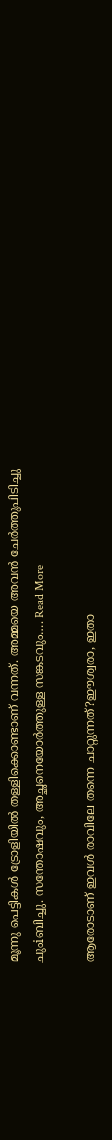മൂന്നു പെട്ടികൾ ട്രോളിയിൽ തള്ളിക്കൊണ്ടാണ് വന്നത്. അമ്മയെ അവൻ ചേർത്തുപിടിച്ചു ചുംiബിച്ചു. സന്തോഷവും, അച്ഛനെയോർത്തുള്ള സങ്കടവും…. Read More

ആരോടാണ് ഇവൾ രാവിലേ തന്നെ ചാറ്റുന്നത്?ഈശ്വരാ, ഇതാ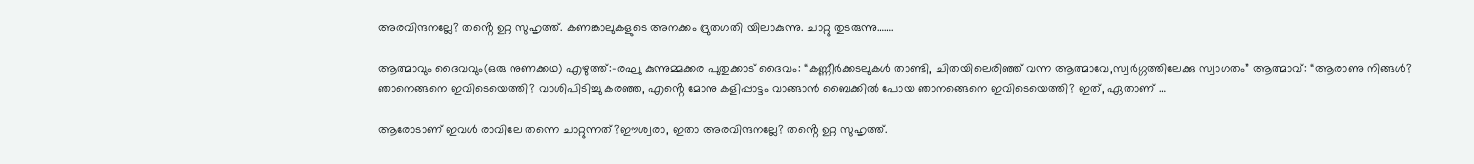അരവിന്ദനല്ലേ? തൻ്റെ ഉറ്റ സുഹൃത്ത്. കണങ്കാലുകളുടെ അനക്കം ദ്രുതഗതി യിലാകുന്നു. ചാറ്റു തുടരുന്നു…….

ആത്മാവും ദൈവവും(ഒരു നുണക്കഥ) എഴുത്ത്:-രഘു കുന്നുമ്മക്കര പുതുക്കാട് ദൈവം: “കണ്ണീർക്കടലുകൾ താണ്ടി, ചിതയിലെരിഞ്ഞ് വന്ന ആത്മാവേ,സ്വർഗ്ഗത്തിലേക്കു സ്വാഗതം” ആത്മാവ്: “ആരാണു നിങ്ങൾ? ഞാനെങ്ങനെ ഇവിടെയെത്തി? വാശിപിടിച്ചു കരഞ്ഞ, എൻ്റെ മോനു കളിപ്പാട്ടം വാങ്ങാൻ ബൈക്കിൽ പോയ ഞാനങ്ങെനെ ഇവിടെയെത്തി? ഇത്, ഏതാണ് …

ആരോടാണ് ഇവൾ രാവിലേ തന്നെ ചാറ്റുന്നത്?ഈശ്വരാ, ഇതാ അരവിന്ദനല്ലേ? തൻ്റെ ഉറ്റ സുഹൃത്ത്.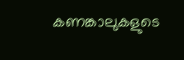കണങ്കാലുകളുടെ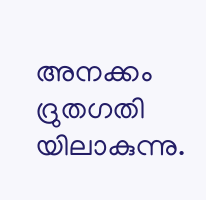അനക്കം ദ്രുതഗതി യിലാകുന്നു.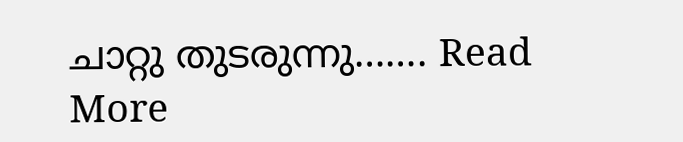ചാറ്റു തുടരുന്നു……. Read More